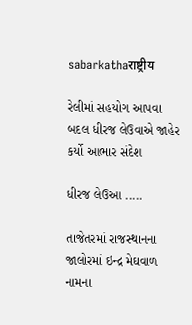sabarkathaराष्ट्रीय

રેલીમાં સહયોગ આપવા બદલ ધીરજ લેઉવાએ જાહેર કર્યો આભાર સંદેશ

ધીરજ લેઉઆ .....

તાજેતરમાં રાજસ્થાનના જાલોરમાં ઇન્દ્ર મેઘવાળ નામના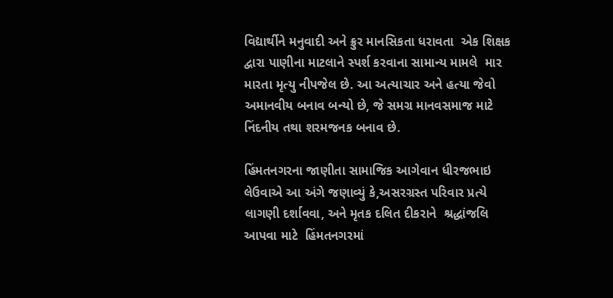વિદ્યાર્થીને મનુવાદી અને ક્રુર માનસિકતા ધરાવતા  એક શિક્ષક દ્વારા પાણીના માટલાને સ્પર્શ કરવાના સામાન્ય મામલે  માર મારતા મૃત્યુ નીપજેલ છે. આ અત્યાચાર અને હત્યા જેવો અમાનવીય બનાવ બન્યો છે, જે સમગ્ર માનવસમાજ માટે  નિંદનીય તથા શરમજનક બનાવ છે.

હિંમતનગરના જાણીતા સામાજિક આગેવાન ધીરજભાઇ લેઉવાએ આ અંગે જણાવ્યું કે,અસરગ્રસ્ત પરિવાર પ્રત્યે લાગણી દર્શાવવા, અને મૃતક દલિત દીકરાને  શ્રદ્ધાંજલિ આપવા માટે  હિંમતનગરમાં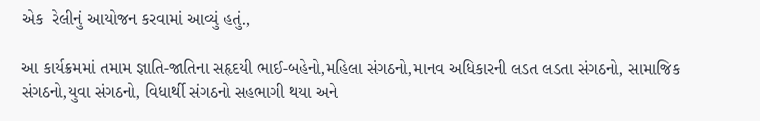એક  રેલીનું આયોજન કરવામાં આવ્યું હતું.,

આ કાર્યક્રમમાં તમામ જ્ઞાતિ-જાતિના સહૃદયી ભાઈ-બહેનો,મહિલા સંગઠનો,માનવ અધિકારની લડત લડતા સંગઠનો, સામાજિક સંગઠનો,યુવા સંગઠનો, વિધાર્થી સંગઠનો સહભાગી થયા અને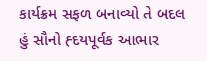કાર્યક્રમ સફળ બનાવ્યો તે બદલ હું સૌનો હ્દયપૂર્વક આભાર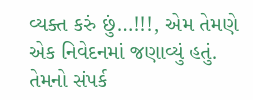વ્યક્ત કરું છું…!!!, એમ તેમણે એક નિવેદનમાં જણાવ્યું હતું. તેમનો સંપર્ક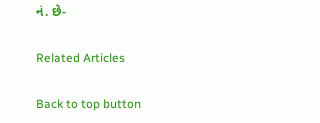નં. છે-

Related Articles

Back to top button